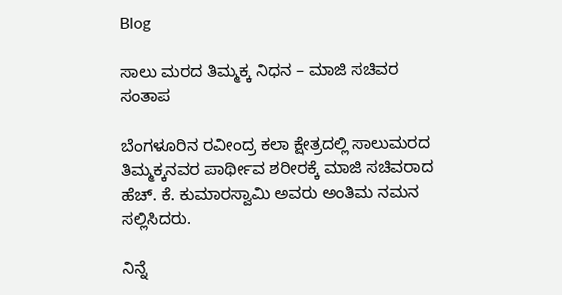Blog

ಸಾಲು ಮರದ ತಿಮ್ಮಕ್ಕ ನಿಧನ – ಮಾಜಿ ಸಚಿವರ ಸಂತಾಪ

ಬೆಂಗಳೂರಿನ ರವೀಂದ್ರ ಕಲಾ ಕ್ಷೇತ್ರದಲ್ಲಿ ಸಾಲುಮರದ ತಿಮ್ಮಕ್ಕನವರ ಪಾರ್ಥೀವ ಶರೀರಕ್ಕೆ ಮಾಜಿ ಸಚಿವರಾದ ಹೆಚ್. ಕೆ. ಕುಮಾರಸ್ವಾಮಿ ಅವರು ಅಂತಿಮ ನಮನ ಸಲ್ಲಿಸಿದರು.

ನಿನ್ನೆ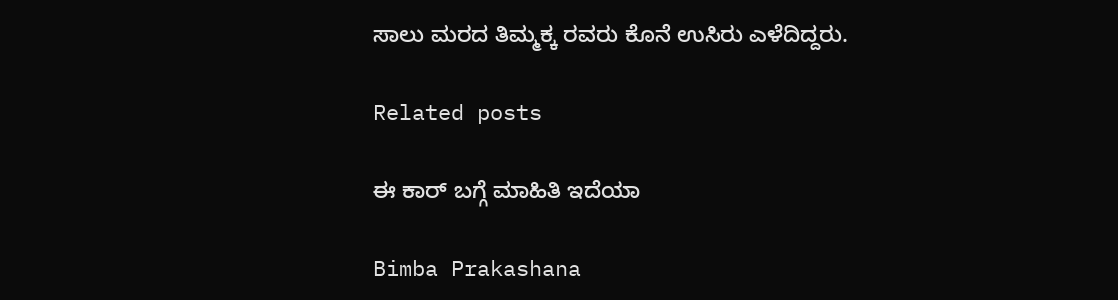ಸಾಲು ಮರದ ತಿಮ್ಮಕ್ಕ ರವರು ಕೊನೆ ಉಸಿರು ಎಳೆದಿದ್ದರು.

Related posts

ಈ ಕಾರ್ ಬಗ್ಗೆ ಮಾಹಿತಿ ಇದೆಯಾ

Bimba Prakashana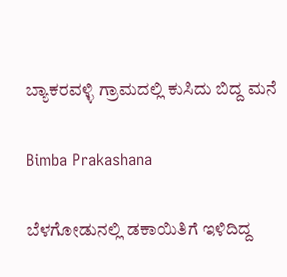ಬ್ಯಾಕರವಳ್ಳಿ ಗ್ರಾಮದಲ್ಲಿ ಕುಸಿದು ಬಿದ್ದ ಮನೆ

Bimba Prakashana

ಬೆಳಗೋಡುನಲ್ಲಿ ಡಕಾಯಿತಿಗೆ ಇಳಿದಿದ್ದ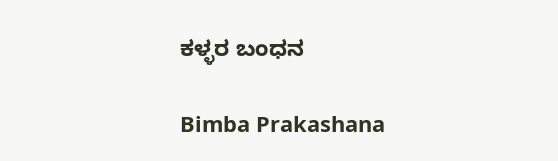ಕಳ್ಳರ ಬಂಧನ

Bimba Prakashana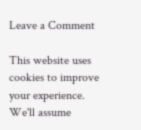Leave a Comment

This website uses cookies to improve your experience. We'll assume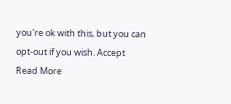you're ok with this, but you can opt-out if you wish. Accept Read More